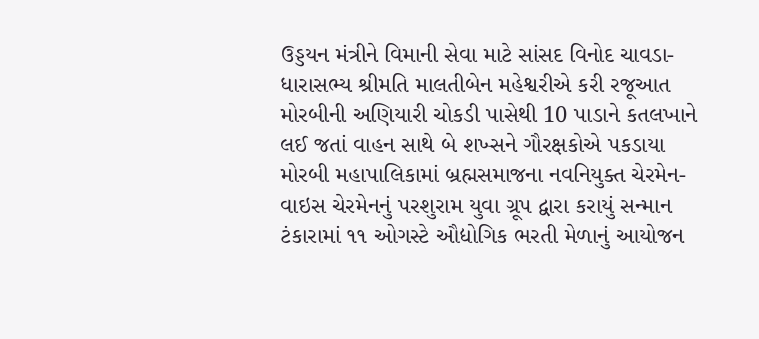ઉડ્ડયન મંત્રીને વિમાની સેવા માટે સાંસદ વિનોદ ચાવડા-ધારાસભ્ય શ્રીમતિ માલતીબેન મહેશ્વરીએ કરી રજૂઆત મોરબીની અણિયારી ચોકડી પાસેથી 10 પાડાને કતલખાને લઈ જતાં વાહન સાથે બે શખ્સને ગૌરક્ષકોએ પકડાયા મોરબી મહાપાલિકામાં બ્રહ્મસમાજના નવનિયુક્ત ચેરમેન-વાઇસ ચેરમેનનું પરશુરામ યુવા ગ્રૂપ દ્વારા કરાયું સન્માન ટંકારામાં ૧૧ ઓગસ્ટે ઔદ્યોગિક ભરતી મેળાનું આયોજન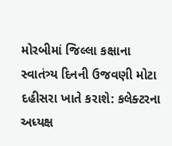મોરબીમાં જિલ્લા કક્ષાના સ્વાતંત્ર્ય દિનની ઉજવણી મોટા દહીસરા ખાતે કરાશે: કલેક્ટરના અધ્યક્ષ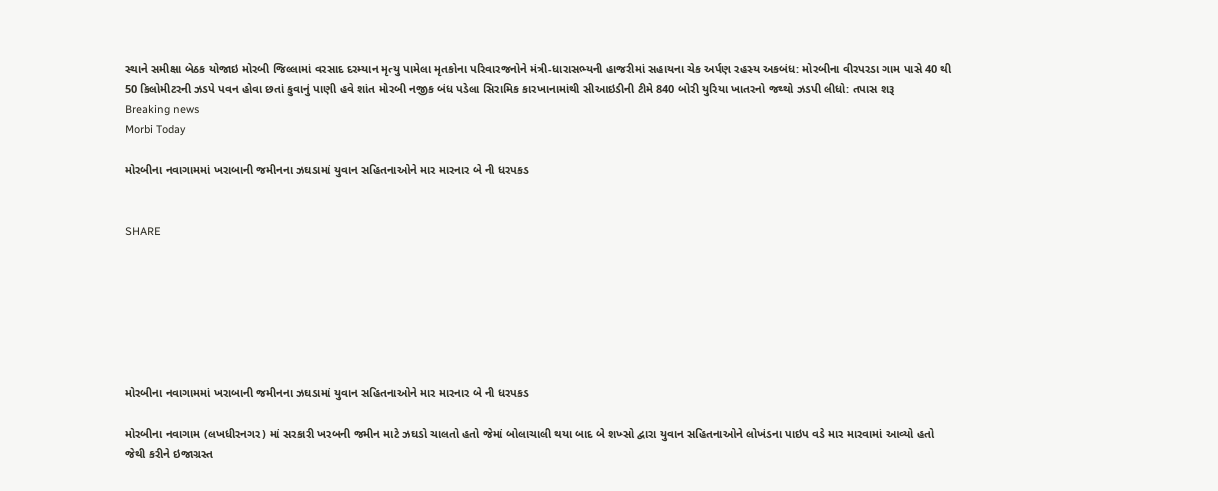સ્થાને સમીક્ષા બેઠક યોજાઇ મોરબી જિલ્લામાં વરસાદ દરમ્યાન મૃત્યુ પામેલા મૃતકોના પરિવારજનોને મંત્રી-ધારાસભ્યની હાજરીમાં સહાયના ચેક અર્પણ રહસ્ય અકબંધ: મોરબીના વીરપરડા ગામ પાસે 40 થી 50 કિલોમીટરની ઝડપે પવન હોવા છતાં કુવાનું પાણી હવે શાંત મોરબી નજીક બંધ પડેલા સિરામિક કારખાનામાંથી સીઆઇડીની ટીમે 840 બોરી યુરિયા ખાતરનો જથ્થો ઝડપી લીધો: તપાસ શરૂ
Breaking news
Morbi Today

મોરબીના નવાગામમાં ખરાબાની જમીનના ઝઘડામાં યુવાન સહિતનાઓને માર મારનાર બે ની ધરપકડ


SHARE







મોરબીના નવાગામમાં ખરાબાની જમીનના ઝઘડામાં યુવાન સહિતનાઓને માર મારનાર બે ની ધરપકડ

મોરબીના નવાગામ (લખધીરનગર) માં સરકારી ખરબની જમીન માટે ઝઘડો ચાલતો હતો જેમાં બોલાચાલી થયા બાદ બે શખ્સો દ્વારા યુવાન સહિતનાઓને લોખંડના પાઇપ વડે માર મારવામાં આવ્યો હતો જેથી કરીને ઇજાગ્રસ્ત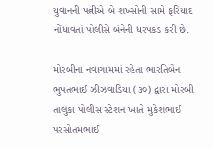યુવાનની પત્નીએ બે શખ્સોની સામે ફરિયાદ નોંધાવતાં પોલીસે બંનેની ધરપકડ કરી છે.

મોરબીના નવાગામમાં રહેતા ભારતિબેન ભુપતભાઈ ઝીઝવાડિયા (૩૦) દ્વારા મોરબી તાલુકા પોલીસ સ્ટેશન ખાતે મુકેશભાઈ પરસોતમભાઈ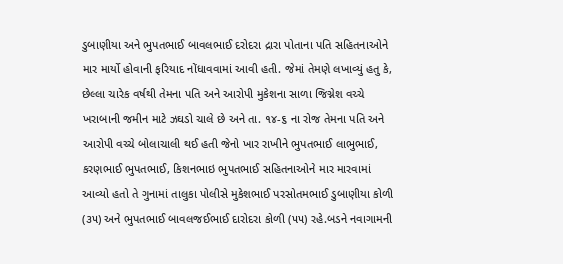ડુબાણીયા અને ભુપતભાઈ બાવલભાઈ દરોદરા દ્રારા પોતાના પતિ સહિતનાઓને માર માર્યો હોવાની ફરિયાદ નોંધાવવામાં આવી હતી. જેમાં તેમણે લખાવ્યું હતુ કે, છેલ્લા ચારેક વર્ષથી તેમના પતિ અને આરોપી મુકેશના સાળા જિગ્નેશ વચ્ચે ખરાબાની જમીન માટે ઝઘડો ચાલે છે અને તા. ૧૪-૬ ના રોજ તેમના પતિ અને આરોપી વચ્ચે બોલાચાલી થઈ હતી જેનો ખાર રાખીને ભુપતભાઈ લાભુભાઈ, કરણભાઈ ભુપતભાઈ, કિશનભાઇ ભુપતભાઈ સહિતનાઓને માર મારવામાં આવ્યો હતો તે ગુનામાં તાલુકા પોલીસે મુકેશભાઈ પરસોતમભાઈ ડુબાણીયા કોળી (૩૫) અને ભુપતભાઈ બાવલજઈભાઈ દારોદરા કોળી (૫૫) રહે.બડને નવાગામની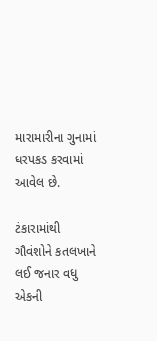મારામારીના ગુનામાં ધરપકડ કરવામાં આવેલ છે.

ટંકારામાંથી ગૌવંશોને કતલખાને લઈ જનાર વધુ એકની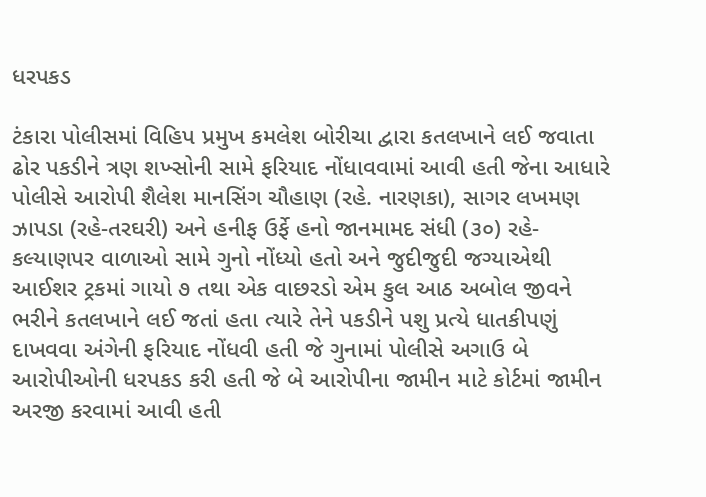ધરપકડ

ટંકારા પોલીસમાં વિહિપ પ્રમુખ કમલેશ બોરીચા દ્વારા કતલખાને લઈ જવાતા ઢોર પકડીને ત્રણ શખ્સોની સામે ફરિયાદ નોંધાવવામાં આવી હતી જેના આધારે પોલીસે આરોપી શૈલેશ માનસિંગ ચૌહાણ (રહે. નારણકા), સાગર લખમણ ઝાપડા (રહે-તરઘરી) અને હનીફ ઉર્ફે હનો જાનમામદ સંધી (૩૦) રહે-કલ્યાણપર વાળાઓ સામે ગુનો નોંધ્યો હતો અને જુદીજુદી જગ્યાએથી આઈશર ટ્રકમાં ગાયો ૭ તથા એક વાછરડો એમ કુલ આઠ અબોલ જીવને ભરીને કતલખાને લઈ જતાં હતા ત્યારે તેને પકડીને પશુ પ્રત્યે ધાતકીપણું દાખવવા અંગેની ફરિયાદ નોંધવી હતી જે ગુનામાં પોલીસે અગાઉ બે આરોપીઓની ધરપકડ કરી હતી જે બે આરોપીના જામીન માટે કોર્ટમાં જામીન અરજી કરવામાં આવી હતી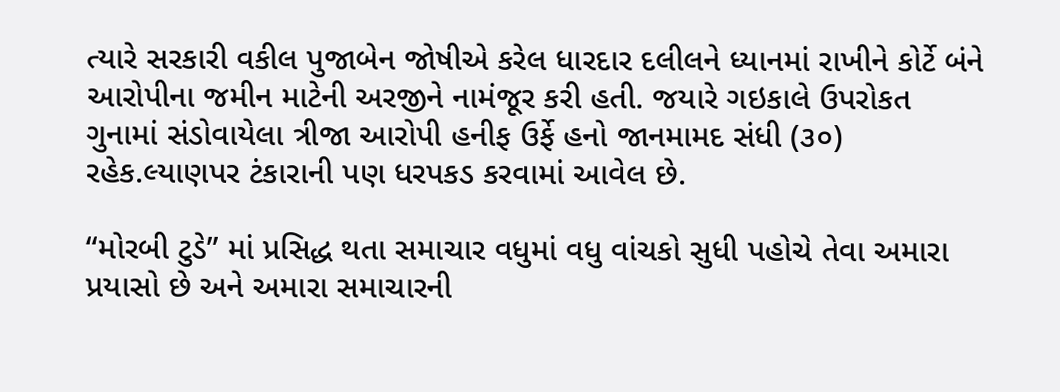ત્યારે સરકારી વકીલ પુજાબેન જોષીએ કરેલ ધારદાર દલીલને ધ્યાનમાં રાખીને કોર્ટે બંને આરોપીના જમીન માટેની અરજીને નામંજૂર કરી હતી. જયારે ગઇકાલે ઉપરોકત ગુનામાં સંડોવાયેલા ત્રીજા આરોપી હનીફ ઉર્ફે હનો જાનમામદ સંધી (૩૦) રહેક.લ્યાણપર ટંકારાની પણ ધરપકડ કરવામાં આવેલ છે.

“મોરબી ટુડે” માં પ્રસિદ્ધ થતા સમાચાર વધુમાં વધુ વાંચકો સુધી પહોચે તેવા અમારા પ્રયાસો છે અને અમારા સમાચારની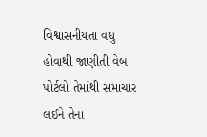વિશ્વાસનીયતા વધુ હોવાથી જાણીતી વેબ પોર્ટલો તેમાંથી સમાચાર લઈને તેના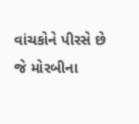વાંચકોને પીરસે છે જે મોરબીના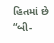હિતમાં છે “બી-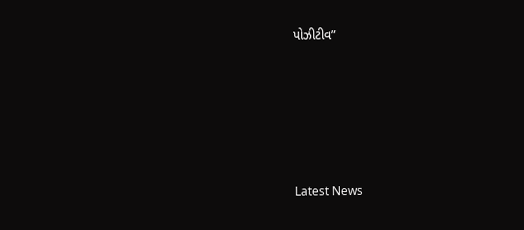પોઝીટીવ”






Latest News